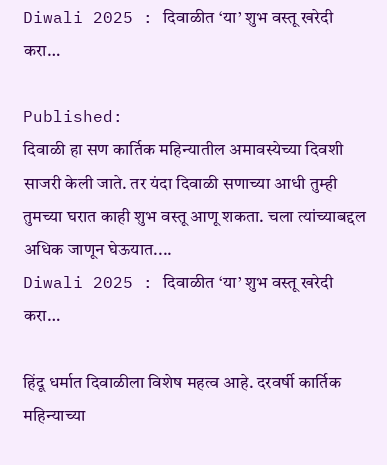Diwali 2025 : दिवाळीत ‘या’ शुभ वस्तू खरेदी करा…

Published:
दिवाळी हा सण कार्तिक महिन्यातील अमावस्येच्या दिवशी साजरी केली जाते. तर यंदा दिवाळी सणाच्या आधी तुम्ही तुमच्या घरात काही शुभ वस्तू आणू शकता. चला त्यांच्याबद्दल अधिक जाणून घेऊयात....
Diwali 2025 : दिवाळीत ‘या’ शुभ वस्तू खरेदी करा…

हिंदू धर्मात दिवाळीला विशेष महत्व आहे. दरवर्षी कार्तिक महिन्याच्या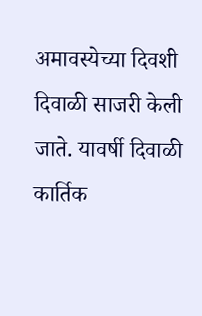अमावस्येच्या दिवशी दिवाळी साजरी केली जाते. यावर्षी दिवाळी कार्तिक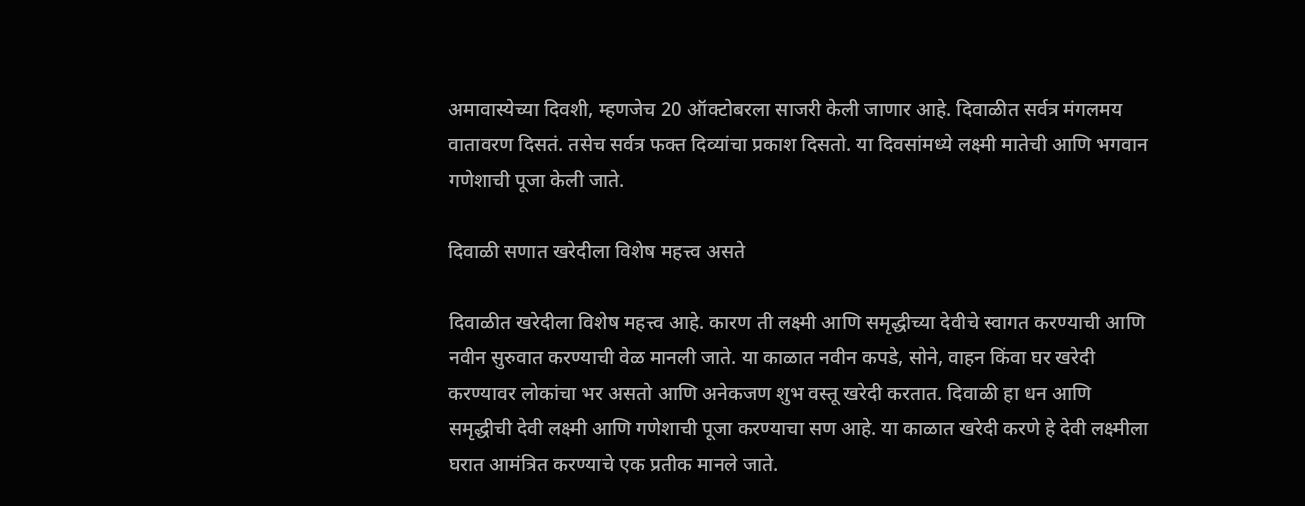अमावास्येच्या दिवशी, म्हणजेच 20 ऑक्टोबरला साजरी केली जाणार आहे. दिवाळीत सर्वत्र मंगलमय वातावरण दिसतं. तसेच सर्वत्र फक्त दिव्यांचा प्रकाश दिसतो. या दिवसांमध्ये लक्ष्मी मातेची आणि भगवान गणेशाची पूजा केली जाते.

दिवाळी सणात खरेदीला विशेष महत्त्व असते

दिवाळीत खरेदीला विशेष महत्त्व आहे. कारण ती लक्ष्मी आणि समृद्धीच्या देवीचे स्वागत करण्याची आणि नवीन सुरुवात करण्याची वेळ मानली जाते. या काळात नवीन कपडे, सोने, वाहन किंवा घर खरेदी करण्यावर लोकांचा भर असतो आणि अनेकजण शुभ वस्तू खरेदी करतात. दिवाळी हा धन आणि समृद्धीची देवी लक्ष्मी आणि गणेशाची पूजा करण्याचा सण आहे. या काळात खरेदी करणे हे देवी लक्ष्मीला घरात आमंत्रित करण्याचे एक प्रतीक मानले जाते.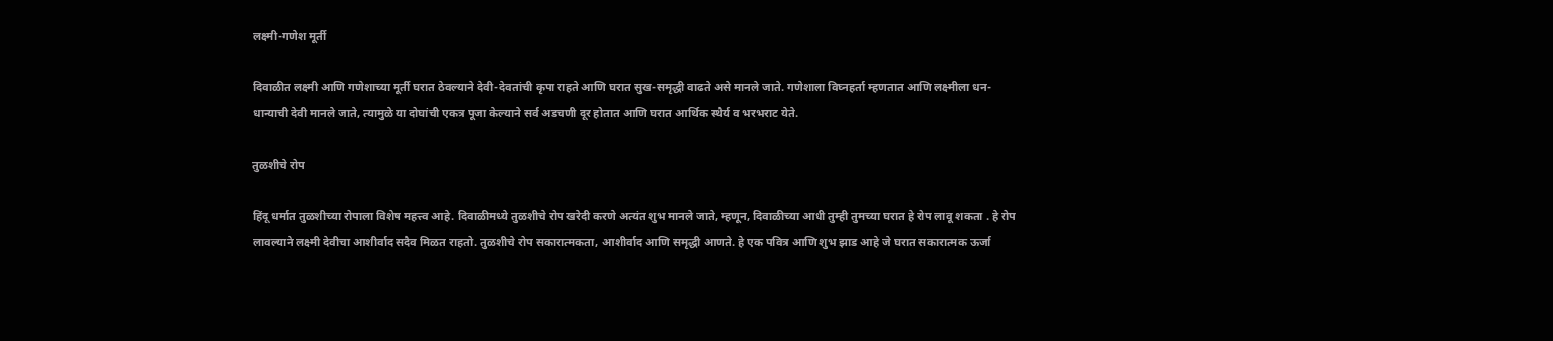लक्ष्मी-गणेश मूर्ती

दिवाळीत लक्ष्मी आणि गणेशाच्या मूर्ती घरात ठेवल्याने देवी-देवतांची कृपा राहते आणि घरात सुख-समृद्धी वाढते असे मानले जाते. गणेशाला विघ्नहर्ता म्हणतात आणि लक्ष्मीला धन-धान्याची देवी मानले जाते, त्यामुळे या दोघांची एकत्र पूजा केल्याने सर्व अडचणी दूर होतात आणि घरात आर्थिक स्थैर्य व भरभराट येते.

तुळशीचे रोप

हिंदू धर्मात तुळशीच्या रोपाला विशेष महत्त्व आहे. दिवाळीमध्ये तुळशीचे रोप खरेदी करणे अत्यंत शुभ मानले जाते, म्हणून, दिवाळीच्या आधी तुम्ही तुमच्या घरात हे रोप लावू शकता . हे रोप लावल्याने लक्ष्मी देवीचा आशीर्वाद सदैव मिळत राहतो. तुळशीचे रोप सकारात्मकता, आशीर्वाद आणि समृद्धी आणते. हे एक पवित्र आणि शुभ झाड आहे जे घरात सकारात्मक ऊर्जा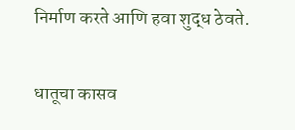निर्माण करते आणि हवा शुद्ध ठेवते.

धातूचा कासव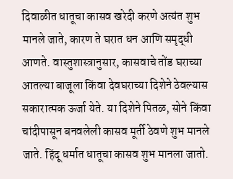दिवाळीत धातूचा कासव खरेदी करणे अत्यंत शुभ मानले जाते, कारण ते घरात धन आणि समृद्धी आणते. वास्तुशास्त्रानुसार, कासवाचे तोंड घराच्या आतल्या बाजूला किंवा देवघराच्या दिशेने ठेवल्यास सकारात्मक ऊर्जा येते. या दिशेने पितळ, सोने किंवा चांदीपासून बनवलेली कासव मूर्ती ठेवणे शुभ मानले जाते. हिंदू धर्मात धातूचा कासव शुभ मानला जातो.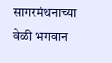सागरमंथनाच्या वेळी भगवान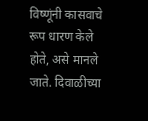विष्णूंनी कासवाचे रूप धारण केले होते, असे मानले जाते. दिवाळीच्या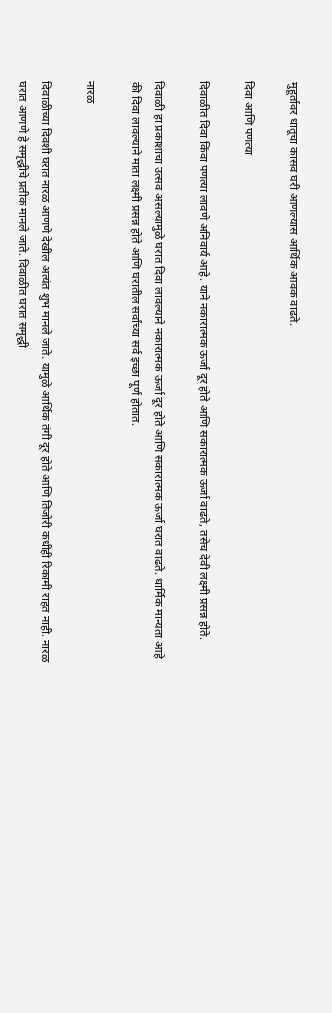मुहूर्तावर धातूचा कासव घरी आणल्यास आर्थिक आवक वाढते.

दिवा आणि पणत्या

दिवाळीत दिवा किंवा पणत्या लावणे अनिवार्य आहे. याने नकारात्मक ऊर्जा दूर होते आणि सकारात्मक ऊर्जा वाढते, तसेच देवी लक्ष्मी प्रसन्न होते.

दिवाळी हा प्रकाशाचा उत्सव असल्यामुळे घरात दिवा लावल्याने नकारात्मक ऊर्जा दूर होते आणि सकारात्मक ऊर्जा घरात वाढते. धार्मिक मान्यता आहे की दिवा लावल्याने माता लक्ष्मी प्रसन्न होते आणि घरातील सर्वांच्या सर्व इच्छा पूर्ण होतात.

नारळ

दिवाळीच्या दिवशी घरात नारळ आणणे देखील अत्यंत शुभ मानले जाते. यामुळे आर्थिक तंगी दूर होते आणि तिजोरी कधीही रिकामी राहत नाही. नारळ घरात आणणे हे समृद्धीचे प्रतीक मानले जाते. दिवाळीत घरात समृद्धी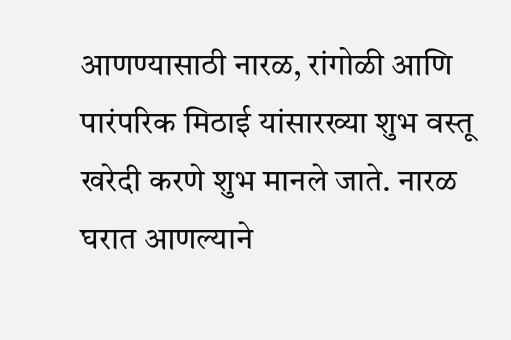आणण्यासाठी नारळ, रांगोळी आणि पारंपरिक मिठाई यांसारख्या शुभ वस्तू खरेदी करणे शुभ मानले जाते. नारळ घरात आणल्याने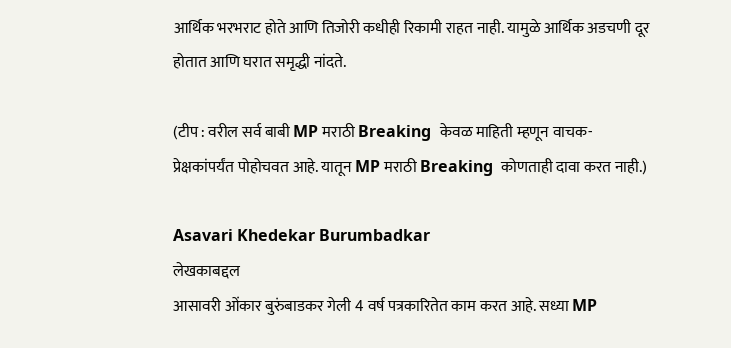आर्थिक भरभराट होते आणि तिजोरी कधीही रिकामी राहत नाही. यामुळे आर्थिक अडचणी दूर होतात आणि घरात समृद्धी नांदते.

(टीप : वरील सर्व बाबी MP मराठी Breaking  केवळ माहिती म्हणून वाचक-प्रेक्षकांपर्यंत पोहोचवत आहे. यातून MP मराठी Breaking  कोणताही दावा करत नाही.)

Asavari Khedekar Burumbadkar
लेखकाबद्दल
आसावरी ओंकार बुरुंबाडकर गेली 4 वर्ष पत्रकारितेत काम करत आहे. सध्या MP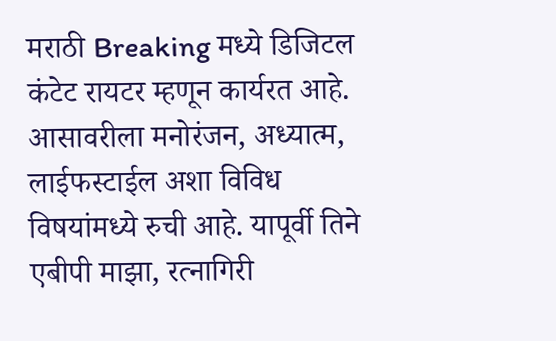मराठी Breaking मध्ये डिजिटल कंटेट रायटर म्हणून कार्यरत आहे. आसावरीला मनोरंजन, अध्यात्म, लाईफस्टाईल अशा विविध विषयांमध्ये रुची आहे. यापूर्वी तिने एबीपी माझा, रत्नागिरी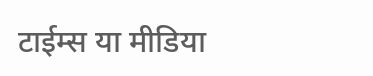टाईम्स या मीडिया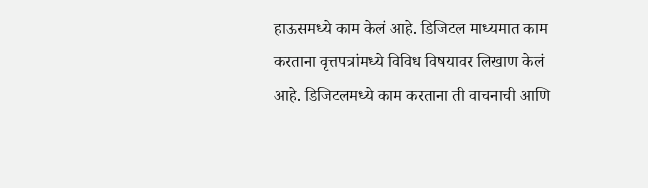हाऊसमध्ये काम केलं आहे. डिजिटल माध्यमात काम करताना वृत्तपत्रांमध्ये विविध विषयावर लिखाण केलं आहे. डिजिटलमध्ये काम करताना ती वाचनाची आणि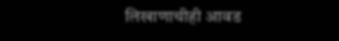लिखाणाचीही आवड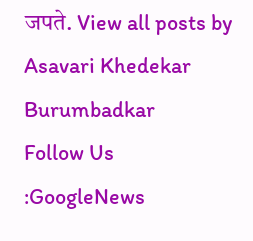जपते. View all posts by Asavari Khedekar Burumbadkar
Follow Us :GoogleNews